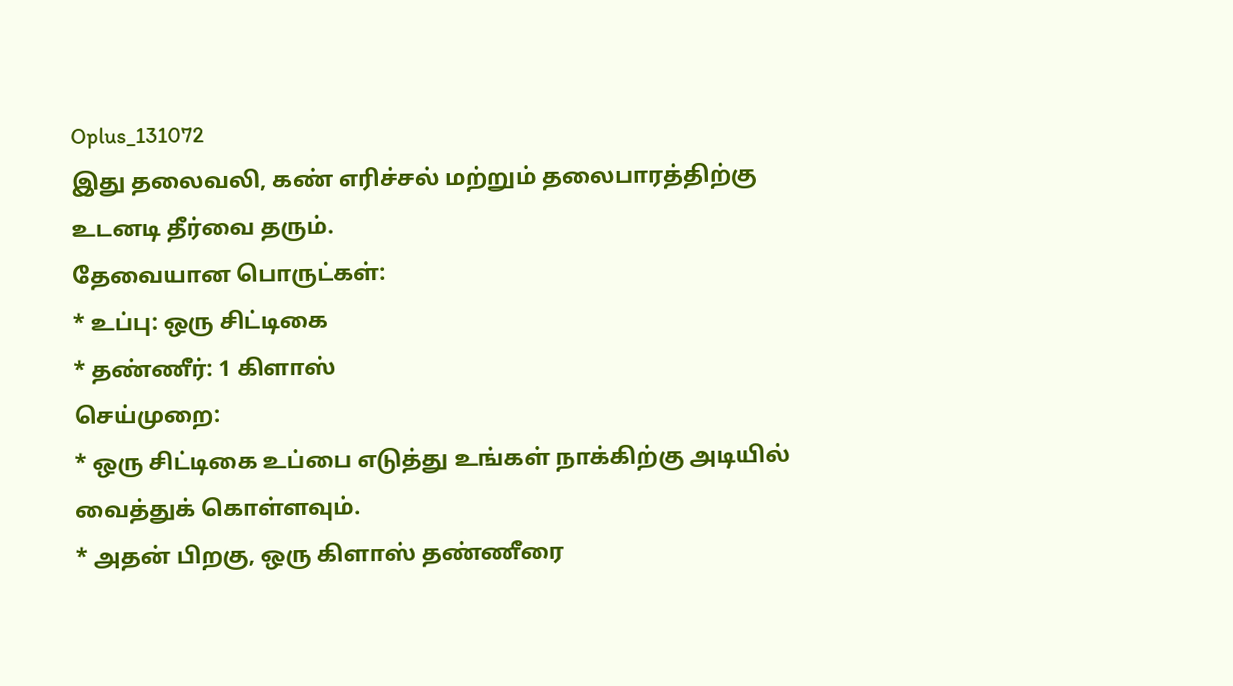Oplus_131072
இது தலைவலி, கண் எரிச்சல் மற்றும் தலைபாரத்திற்கு உடனடி தீர்வை தரும்.
தேவையான பொருட்கள்:
* உப்பு: ஒரு சிட்டிகை
* தண்ணீர்: 1 கிளாஸ்
செய்முறை:
* ஒரு சிட்டிகை உப்பை எடுத்து உங்கள் நாக்கிற்கு அடியில் வைத்துக் கொள்ளவும்.
* அதன் பிறகு, ஒரு கிளாஸ் தண்ணீரை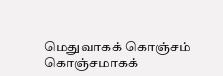மெதுவாகக் கொஞ்சம் கொஞ்சமாகக்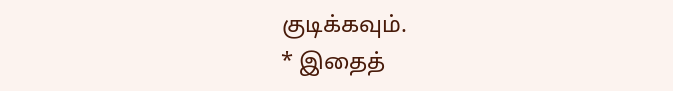குடிக்கவும்.
* இதைத்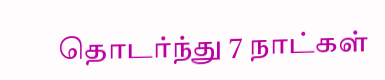தொடர்ந்து 7 நாட்கள்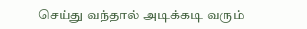செய்து வந்தால் அடிக்கடி வரும்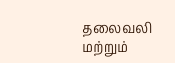தலைவலி மற்றும்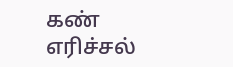கண் எரிச்சல்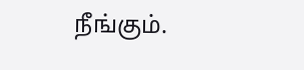நீங்கும்.